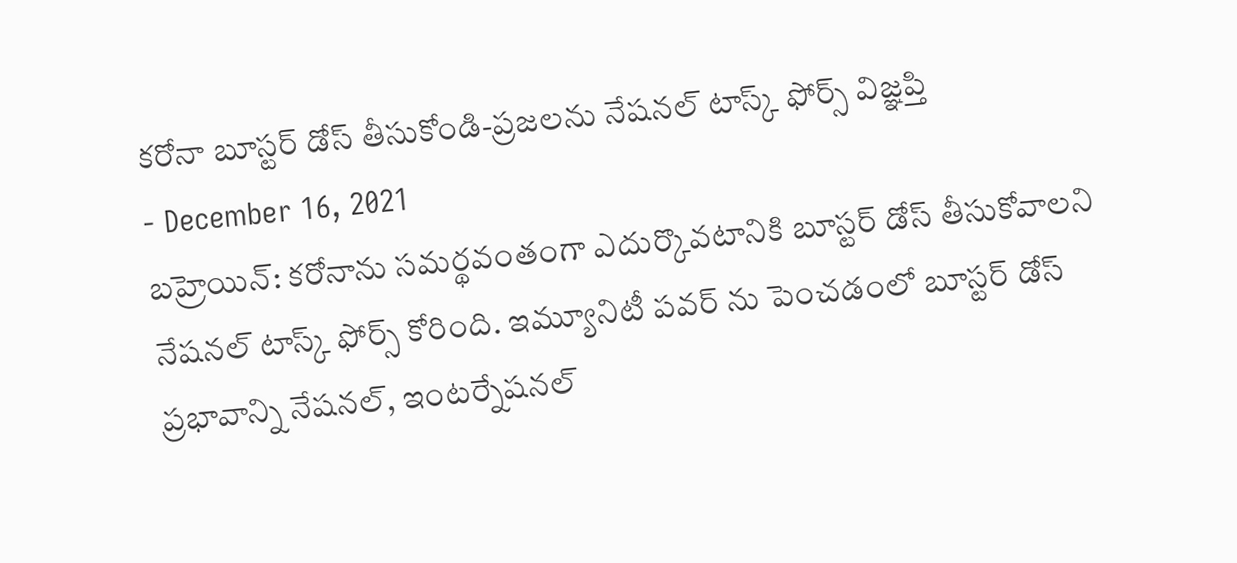కరోనా బూస్టర్ డోస్ తీసుకోండి-ప్రజలను నేషనల్ టాస్క్ ఫోర్స్ విజ్ఞప్తి
- December 16, 2021
బహ్రెయిన్: కరోనాను సమర్థవంతంగా ఎదుర్కొవటానికి బూస్టర్ డోస్ తీసుకోవాలని నేషనల్ టాస్క్ ఫోర్స్ కోరింది. ఇమ్యూనిటీ పవర్ ను పెంచడంలో బూస్టర్ డోస్ ప్రభావాన్ని నేషనల్, ఇంటర్నేషనల్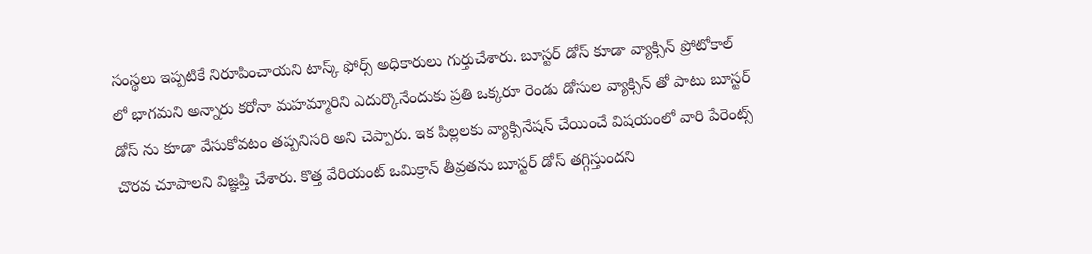సంస్థలు ఇప్పటికే నిరూపించాయని టాస్క్ ఫోర్స్ అధికారులు గుర్తుచేశారు. బూస్టర్ డోస్ కూడా వ్యాక్సిన్ ప్రోటోకాల్ లో భాగమని అన్నారు కరోనా మహమ్మారిని ఎదుర్కొనేందుకు ప్రతి ఒక్కరూ రెండు డోసుల వ్యాక్సిన్ తో పాటు బూస్టర్ డోస్ ను కూడా వేసుకోవటం తప్పనిసరి అని చెప్పారు. ఇక పిల్లలకు వ్యాక్సినేషన్ చేయించే విషయంలో వారి పేరెంట్స్ చొరవ చూపాలని విజ్ఞప్తి చేశారు. కొత్త వేరియంట్ ఒమిక్రాన్ తీవ్రతను బూస్టర్ డోస్ తగ్గిస్తుందని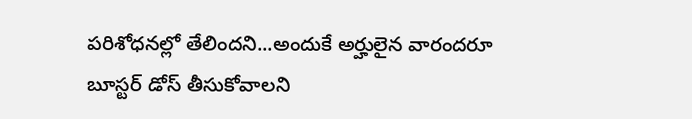పరిశోధనల్లో తేలిందని...అందుకే అర్హులైన వారందరూ బూస్టర్ డోస్ తీసుకోవాలని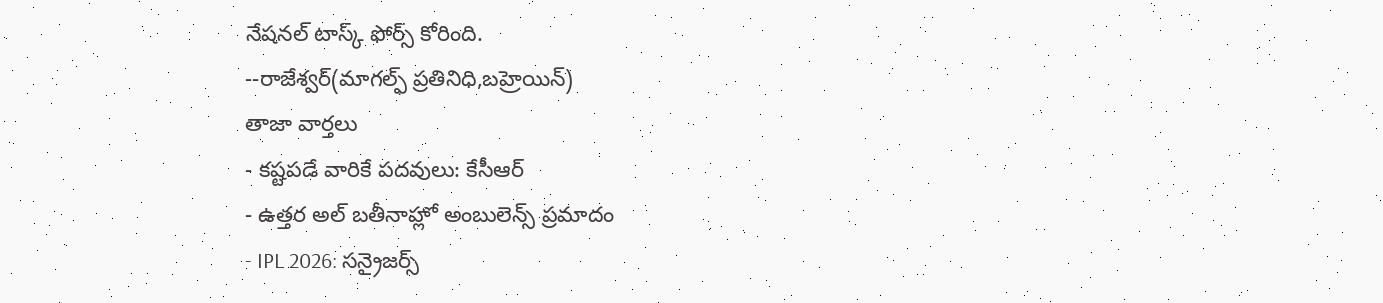నేషనల్ టాస్క్ ఫోర్స్ కోరింది.
--రాజేశ్వర్(మాగల్ఫ్ ప్రతినిధి,బహ్రెయిన్)
తాజా వార్తలు
- కష్టపడే వారికే పదవులు: కేసీఆర్
- ఉత్తర అల్ బతీనాహ్లో అంబులెన్స్ ప్రమాదం
- IPL 2026: సన్రైజర్స్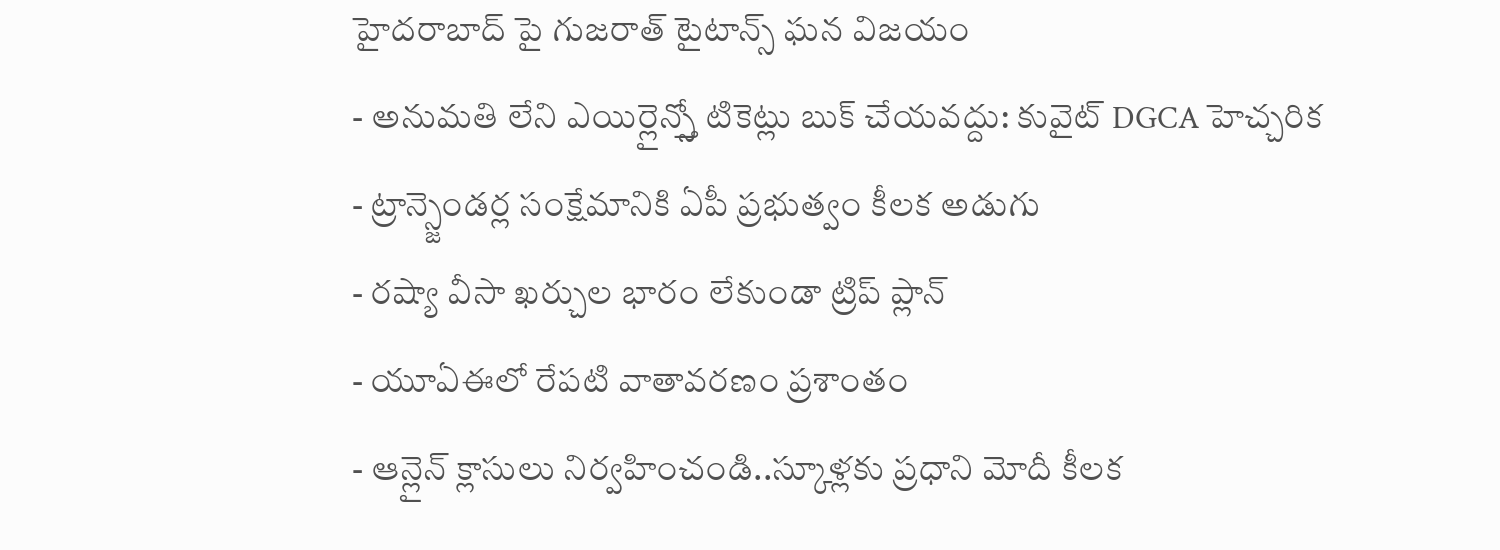హైదరాబాద్ పై గుజరాత్ టైటాన్స్ ఘన విజయం
- అనుమతి లేని ఎయిర్లైన్స్తో టికెట్లు బుక్ చేయవద్దు: కువైట్ DGCA హెచ్చరిక
- ట్రాన్స్జెండర్ల సంక్షేమానికి ఏపీ ప్రభుత్వం కీలక అడుగు
- రష్యా వీసా ఖర్చుల భారం లేకుండా ట్రిప్ ప్లాన్
- యూఏఈలో రేపటి వాతావరణం ప్రశాంతం
- ఆన్లైన్ క్లాసులు నిర్వహించండి..స్కూళ్లకు ప్రధాని మోదీ కీలక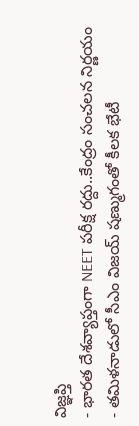విజ్ఞప్తి
- భారత దేశవ్యాప్తంగా NEET పరీక్ష రద్దు..కేంద్రం సంచలన నిర్ణయం
- తమిళనాడులో సీఎం విజయ్ షణ్ముగంతో కీలక భేటీ